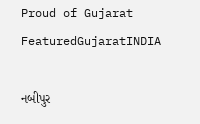Proud of Gujarat
FeaturedGujaratINDIA

નબીપુર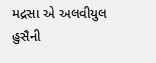મદ્રસા એ અલવીયુલ હુસૈની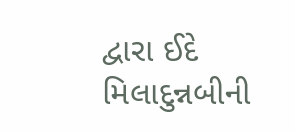દ્વારા ઈદે મિલાદુન્નબીની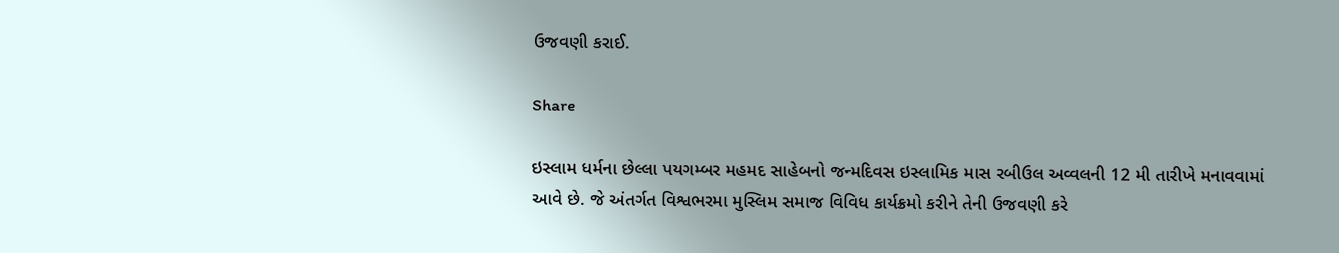ઉજવણી કરાઈ.

Share

ઇસ્લામ ધર્મના છેલ્લા પયગમ્બર મહમદ સાહેબનો જન્મદિવસ ઇસ્લામિક માસ રબીઉલ અવ્વલની 12 મી તારીખે મનાવવામાં આવે છે. જે અંતર્ગત વિશ્વભરમા મુસ્લિમ સમાજ વિવિધ કાર્યક્રમો કરીને તેની ઉજવણી કરે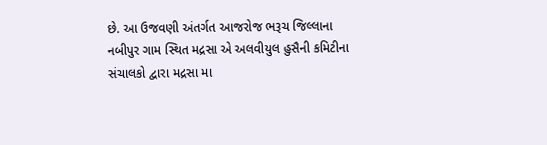છે. આ ઉજવણી અંતર્ગત આજરોજ ભરૂચ જિલ્લાના નબીપુર ગામ સ્થિત મદ્રસા એ અલવીયુલ હુસૈની કમિટીના સંચાલકો દ્વારા મદ્રસા મા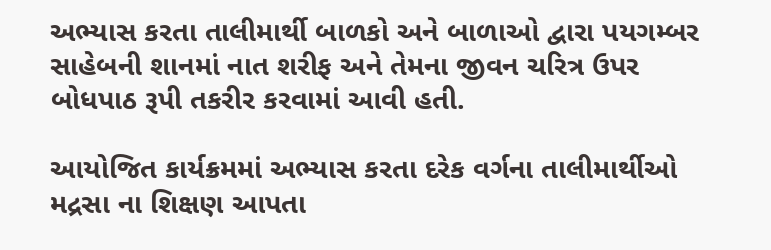અભ્યાસ કરતા તાલીમાર્થી બાળકો અને બાળાઓ દ્વારા પયગમ્બર સાહેબની શાનમાં નાત શરીફ અને તેમના જીવન ચરિત્ર ઉપર બોધપાઠ રૂપી તકરીર કરવામાં આવી હતી.

આયોજિત કાર્યક્રમમાં અભ્યાસ કરતા દરેક વર્ગના તાલીમાર્થીઓ મદ્રસા ના શિક્ષણ આપતા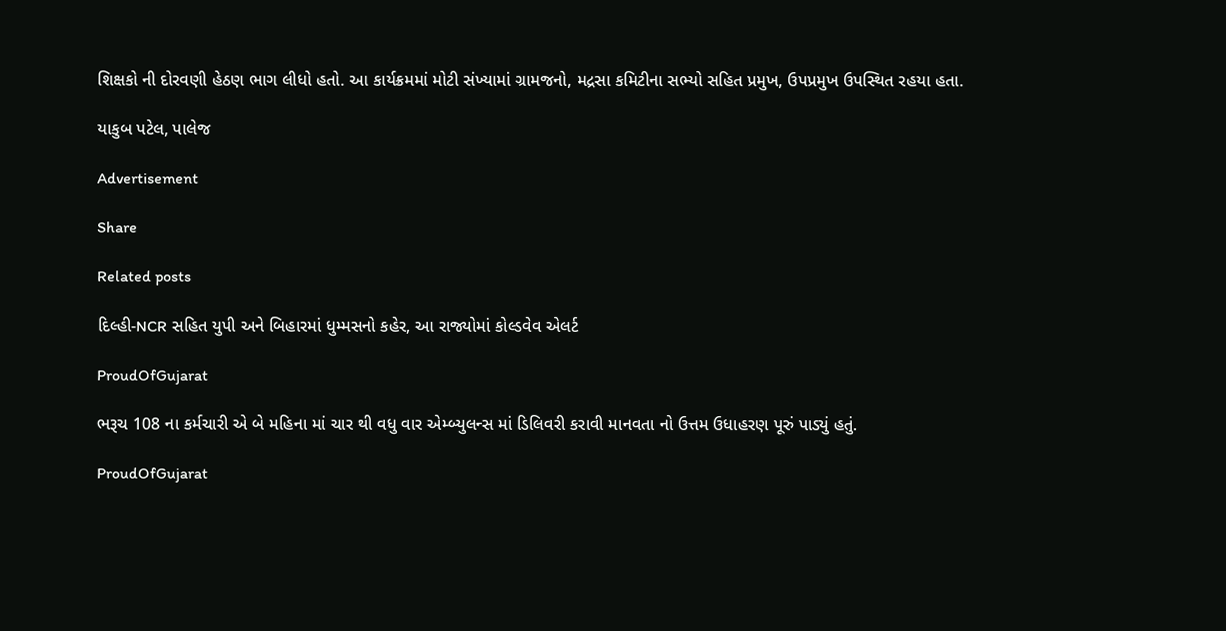શિક્ષકો ની દોરવણી હેઠણ ભાગ લીધો હતો. આ કાર્યક્રમમાં મોટી સંખ્યામાં ગ્રામજનો, મદ્રસા કમિટીના સભ્યો સહિત પ્રમુખ, ઉપપ્રમુખ ઉપસ્થિત રહયા હતા.

યાકુબ પટેલ, પાલેજ

Advertisement

Share

Related posts

દિલ્હી-NCR સહિત યુપી અને બિહારમાં ધુમ્મસનો કહેર, આ રાજ્યોમાં કોલ્ડવેવ એલર્ટ

ProudOfGujarat

ભરૂચ 108 ના કર્મચારી એ બે મહિના માં ચાર થી વધુ વાર એમ્બ્યુલન્સ માં ડિલિવરી કરાવી માનવતા નો ઉત્તમ ઉધાહરણ પૂરું પાડ્યું હતું.

ProudOfGujarat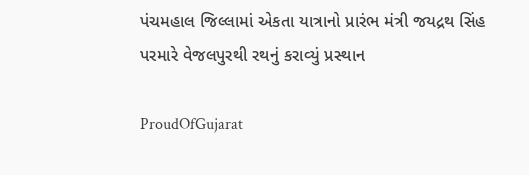પંચમહાલ જિલ્‍લામાં એકતા યાત્રાનો પ્રારંભ મંત્રી જયદ્રથ સિંહ પરમારે વેજલપુરથી રથનું કરાવ્‍યું પ્રસ્‍થાન

ProudOfGujarat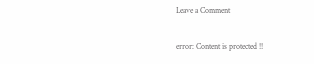Leave a Comment

error: Content is protected !!